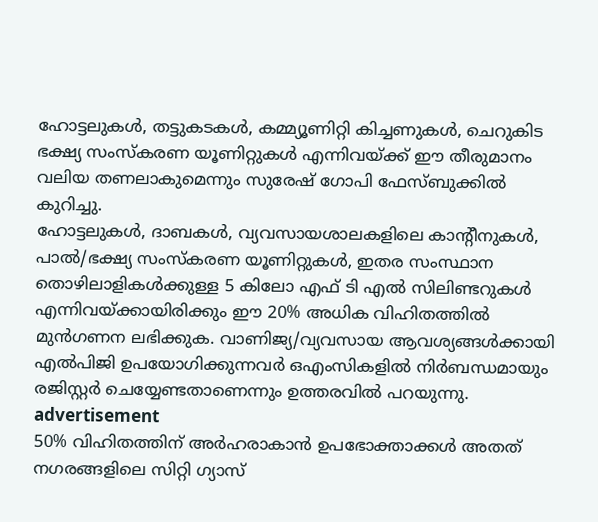ഹോട്ടലുകൾ, തട്ടുകടകൾ, കമ്മ്യൂണിറ്റി കിച്ചണുകൾ, ചെറുകിട ഭക്ഷ്യ സംസ്കരണ യൂണിറ്റുകൾ എന്നിവയ്ക്ക് ഈ തീരുമാനം വലിയ തണലാകുമെന്നും സുരേഷ് ഗോപി ഫേസ്ബുക്കിൽ കുറിച്ചു.
ഹോട്ടലുകൾ, ദാബകൾ, വ്യവസായശാലകളിലെ കാന്റീനുകൾ, പാൽ/ഭക്ഷ്യ സംസ്കരണ യൂണിറ്റുകൾ, ഇതര സംസ്ഥാന തൊഴിലാളികൾക്കുള്ള 5 കിലോ എഫ് ടി എൽ സിലിണ്ടറുകൾ എന്നിവയ്ക്കായിരിക്കും ഈ 20% അധിക വിഹിതത്തിൽ മുൻഗണന ലഭിക്കുക. വാണിജ്യ/വ്യവസായ ആവശ്യങ്ങൾക്കായി എൽപിജി ഉപയോഗിക്കുന്നവർ ഒഎംസികളിൽ നിർബന്ധമായും രജിസ്റ്റർ ചെയ്യേണ്ടതാണെന്നും ഉത്തരവിൽ പറയുന്നു.
advertisement
50% വിഹിതത്തിന് അർഹരാകാൻ ഉപഭോക്താക്കൾ അതത് നഗരങ്ങളിലെ സിറ്റി ഗ്യാസ്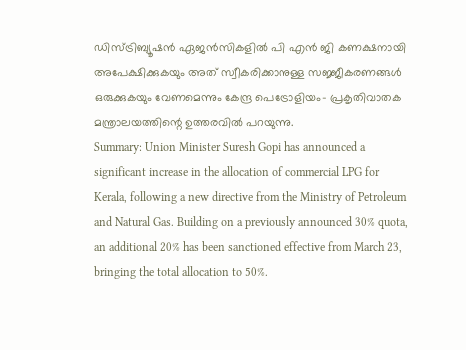ഡിസ്ട്രിബ്യൂഷൻ ഏജൻസികളിൽ പി എൻ ജി കണക്ഷനായി അപേക്ഷിക്കുകയും അത് സ്വീകരിക്കാനുള്ള സജ്ജീകരണങ്ങൾ ഒരുക്കുകയും വേണമെന്നും കേന്ദ്ര പെട്രോളിയം- പ്രകൃതിവാതക മന്ത്രാലയത്തിന്റെ ഉത്തരവിൽ പറയുന്നു.
Summary: Union Minister Suresh Gopi has announced a significant increase in the allocation of commercial LPG for Kerala, following a new directive from the Ministry of Petroleum and Natural Gas. Building on a previously announced 30% quota, an additional 20% has been sanctioned effective from March 23, bringing the total allocation to 50%.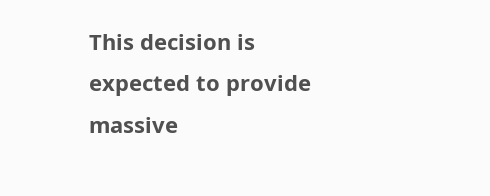This decision is expected to provide massive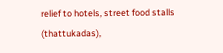relief to hotels, street food stalls (thattukadas),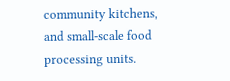community kitchens, and small-scale food processing units.